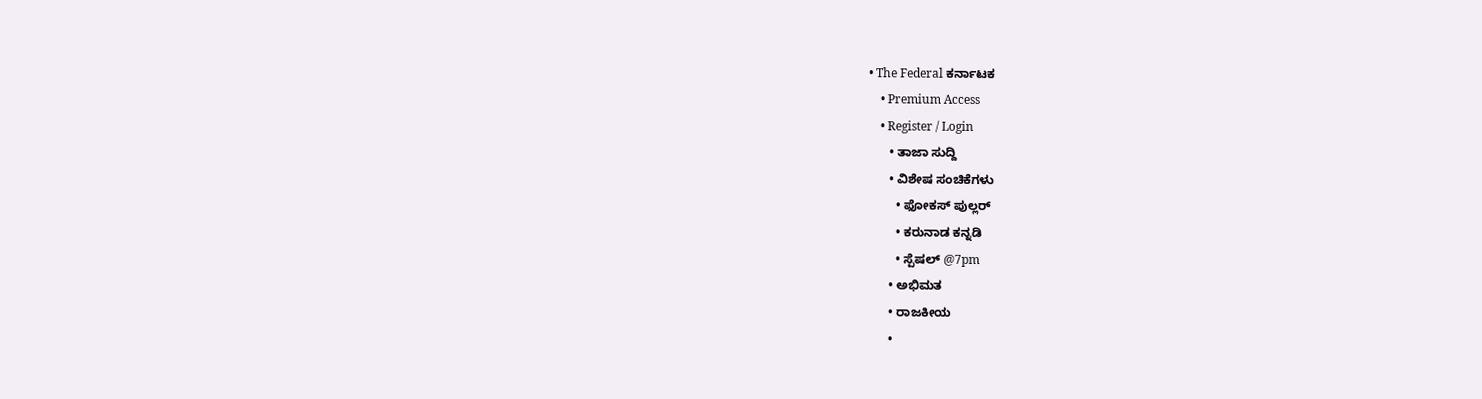• The Federal ಕರ್ನಾಟಕ
    • Premium Access
    • Register / Login
      • ತಾಜಾ ಸುದ್ದಿ
      • ವಿಶೇಷ ಸಂಚಿಕೆಗಳು
        • ಫೋಕಸ್‌ ಪುಲ್ಲರ್‌
        • ಕರುನಾಡ ಕನ್ನಡಿ
        • ಸ್ಪೆಷಲ್‌ @7pm
      • ಅಭಿಮತ
      • ರಾಜಕೀಯ
      •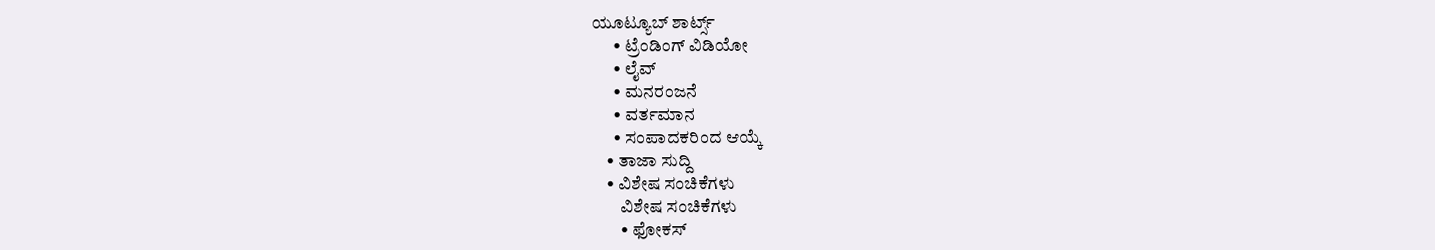ಯೂಟ್ಯೂಬ್‌ ಶಾರ್ಟ್ಸ್‌
      • ಟ್ರೆಂಡಿಂಗ್‌ ವಿಡಿಯೋ
      • ಲೈವ್‌
      • ಮನರಂಜನೆ
      • ವರ್ತಮಾನ
      • ಸಂಪಾದಕರಿಂದ ಆಯ್ಕೆ
    • ತಾಜಾ ಸುದ್ದಿ
    • ವಿಶೇಷ ಸಂಚಿಕೆಗಳು
        ವಿಶೇಷ ಸಂಚಿಕೆಗಳು
        • ಫೋಕಸ್‌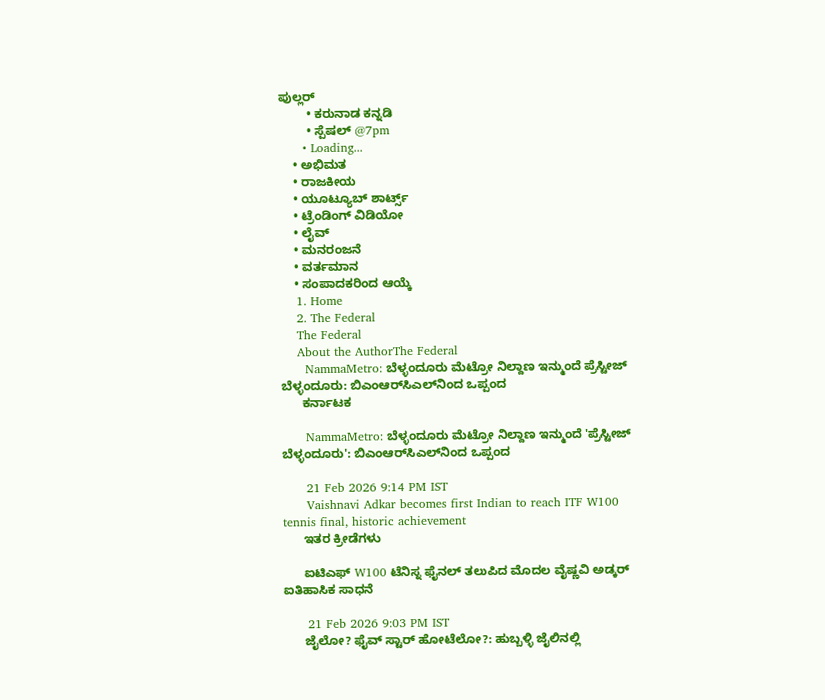ಪುಲ್ಲರ್‌
        • ಕರುನಾಡ ಕನ್ನಡಿ
        • ಸ್ಪೆಷಲ್‌ @7pm
      • Loading...
    • ಅಭಿಮತ
    • ರಾಜಕೀಯ
    • ಯೂಟ್ಯೂಬ್‌ ಶಾರ್ಟ್ಸ್‌
    • ಟ್ರೆಂಡಿಂಗ್‌ ವಿಡಿಯೋ
    • ಲೈವ್‌
    • ಮನರಂಜನೆ
    • ವರ್ತಮಾನ
    • ಸಂಪಾದಕರಿಂದ ಆಯ್ಕೆ
    1. Home
    2. The Federal
    The Federal
    About the AuthorThe Federal
      NammaMetro: ಬೆಳ್ಳಂದೂರು ಮೆಟ್ರೋ ನಿಲ್ದಾಣ ಇನ್ಮುಂದೆ ಪ್ರೆಸ್ಟೀಜ್ ಬೆಳ್ಳಂದೂರು: ಬಿಎಂಆರ್‌ಸಿಎಲ್‌ನಿಂದ ಒಪ್ಪಂದ
      ಕರ್ನಾಟಕ

      NammaMetro: ಬೆಳ್ಳಂದೂರು ಮೆಟ್ರೋ ನಿಲ್ದಾಣ ಇನ್ಮುಂದೆ 'ಪ್ರೆಸ್ಟೀಜ್ ಬೆಳ್ಳಂದೂರು': ಬಿಎಂಆರ್‌ಸಿಎಲ್‌ನಿಂದ ಒಪ್ಪಂದ

      21 Feb 2026 9:14 PM IST
      Vaishnavi Adkar becomes first Indian to reach ITF W100 tennis final, historic achievement
      ಇತರ ಕ್ರೀಡೆಗಳು

      ಐಟಿಎಫ್ W100 ಟೆನಿಸ್ನ ಫೈನಲ್ ತಲುಪಿದ ಮೊದಲ ವೈಷ್ಣವಿ ಅಡ್ಕರ್ ಐತಿಹಾಸಿಕ ಸಾಧನೆ

      21 Feb 2026 9:03 PM IST
      ಜೈಲೋ? ಫೈವ್ ಸ್ಟಾರ್ ಹೋಟೆಲೋ?: ಹುಬ್ಬಳ್ಳಿ ಜೈಲಿನಲ್ಲಿ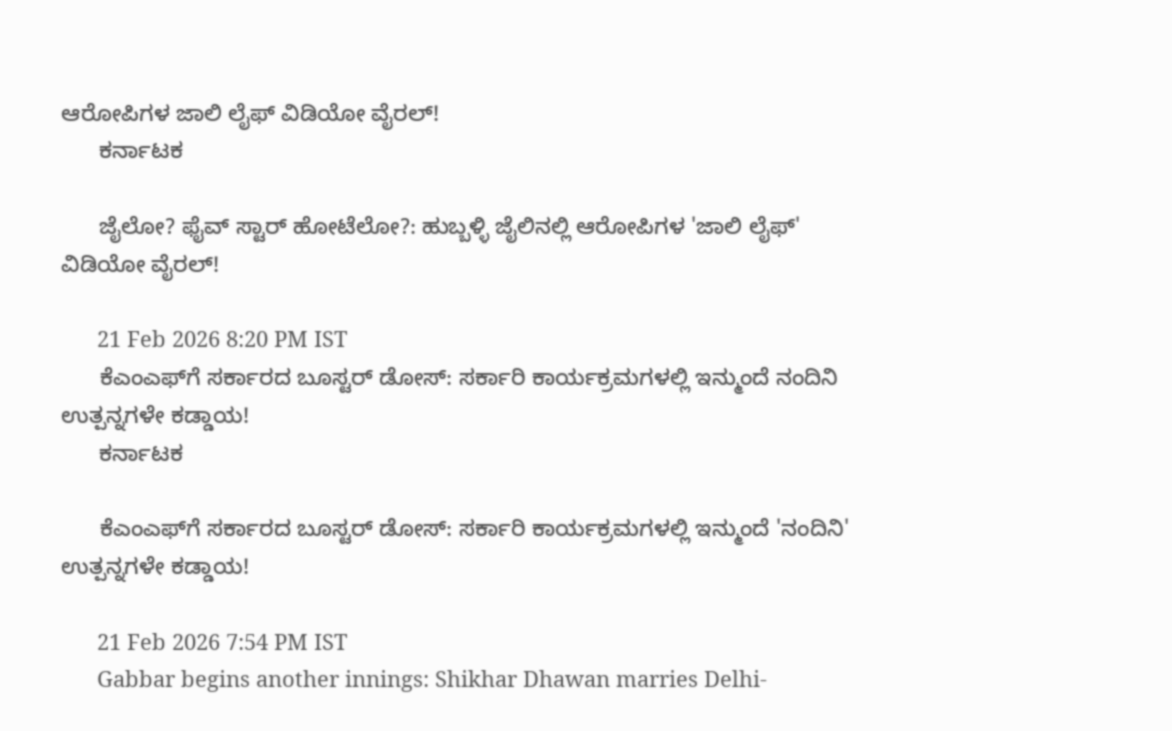ಆರೋಪಿಗಳ ಜಾಲಿ ಲೈಫ್ ವಿಡಿಯೋ ವೈರಲ್!
      ಕರ್ನಾಟಕ

      ಜೈಲೋ? ಫೈವ್ ಸ್ಟಾರ್ ಹೋಟೆಲೋ?: ಹುಬ್ಬಳ್ಳಿ ಜೈಲಿನಲ್ಲಿ ಆರೋಪಿಗಳ 'ಜಾಲಿ ಲೈಫ್' ವಿಡಿಯೋ ವೈರಲ್!

      21 Feb 2026 8:20 PM IST
      ಕೆಎಂಎಫ್‌ಗೆ ಸರ್ಕಾರದ ಬೂಸ್ಟರ್ ಡೋಸ್: ಸರ್ಕಾರಿ ಕಾರ್ಯಕ್ರಮಗಳಲ್ಲಿ ಇನ್ಮುಂದೆ ನಂದಿನಿ ಉತ್ಪನ್ನಗಳೇ ಕಡ್ಡಾಯ!
      ಕರ್ನಾಟಕ

      ಕೆಎಂಎಫ್‌ಗೆ ಸರ್ಕಾರದ ಬೂಸ್ಟರ್ ಡೋಸ್: ಸರ್ಕಾರಿ ಕಾರ್ಯಕ್ರಮಗಳಲ್ಲಿ ಇನ್ಮುಂದೆ 'ನಂದಿನಿ' ಉತ್ಪನ್ನಗಳೇ ಕಡ್ಡಾಯ!

      21 Feb 2026 7:54 PM IST
      Gabbar begins another innings: Shikhar Dhawan marries Delhi-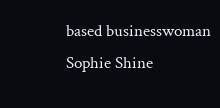based businesswoman Sophie Shine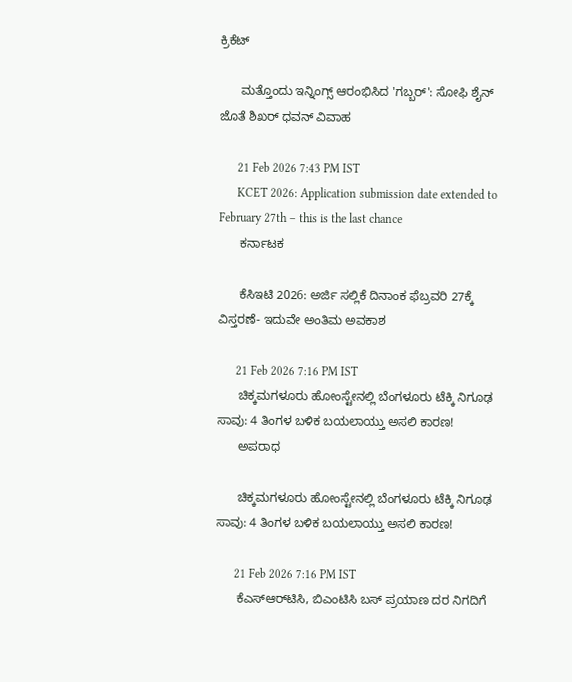ಕ್ರಿಕೆಟ್

      ಮತ್ತೊಂದು ಇನ್ನಿಂಗ್ಸ್ ಆರಂಭಿಸಿದ 'ಗಬ್ಬರ್': ಸೋಫಿ ಶೈನ್ ಜೊತೆ ಶಿಖರ್ ಧವನ್ ವಿವಾಹ

      21 Feb 2026 7:43 PM IST
      KCET 2026: Application submission date extended to February 27th – this is the last chance
      ಕರ್ನಾಟಕ

      ಕೆಸಿಇಟಿ 2026: ಅರ್ಜಿ ಸಲ್ಲಿಕೆ ದಿನಾಂಕ ಫೆಬ್ರವರಿ 27ಕ್ಕೆ ವಿಸ್ತರಣೆ- ಇದುವೇ ಅಂತಿಮ ಅವಕಾಶ

      21 Feb 2026 7:16 PM IST
      ಚಿಕ್ಕಮಗಳೂರು ಹೋಂಸ್ಟೇನಲ್ಲಿ ಬೆಂಗಳೂರು ಟೆಕ್ಕಿ ನಿಗೂಢ ಸಾವು: 4 ತಿಂಗಳ ಬಳಿಕ ಬಯಲಾಯ್ತು ಅಸಲಿ ಕಾರಣ!
      ಅಪರಾಧ

      ಚಿಕ್ಕಮಗಳೂರು ಹೋಂಸ್ಟೇನಲ್ಲಿ ಬೆಂಗಳೂರು ಟೆಕ್ಕಿ ನಿಗೂಢ ಸಾವು: 4 ತಿಂಗಳ ಬಳಿಕ ಬಯಲಾಯ್ತು ಅಸಲಿ ಕಾರಣ!

      21 Feb 2026 7:16 PM IST
      ಕೆಎಸ್‌ಆರ್‌ಟಿಸಿ, ಬಿಎಂಟಿಸಿ ಬಸ್ ಪ್ರಯಾಣ ದರ ನಿಗದಿಗೆ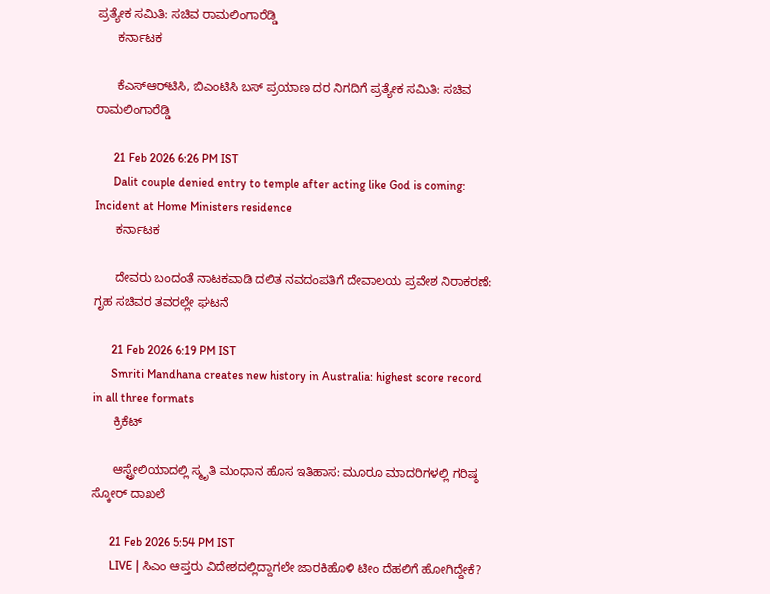ಪ್ರತ್ಯೇಕ ಸಮಿತಿ: ಸಚಿವ ರಾಮಲಿಂಗಾರೆಡ್ಡಿ
      ಕರ್ನಾಟಕ

      ಕೆಎಸ್‌ಆರ್‌ಟಿಸಿ, ಬಿಎಂಟಿಸಿ ಬಸ್ ಪ್ರಯಾಣ ದರ ನಿಗದಿಗೆ ಪ್ರತ್ಯೇಕ ಸಮಿತಿ: ಸಚಿವ ರಾಮಲಿಂಗಾರೆಡ್ಡಿ

      21 Feb 2026 6:26 PM IST
      Dalit couple denied entry to temple after acting like God is coming: Incident at Home Ministers residence
      ಕರ್ನಾಟಕ

      ದೇವರು ಬಂದಂತೆ ನಾಟಕವಾಡಿ ದಲಿತ ನವದಂಪತಿಗೆ ದೇವಾಲಯ ಪ್ರವೇಶ ನಿರಾಕರಣೆ: ಗೃಹ ಸಚಿವರ ತವರಲ್ಲೇ ಘಟನೆ

      21 Feb 2026 6:19 PM IST
      Smriti Mandhana creates new history in Australia: highest score record in all three formats
      ಕ್ರಿಕೆಟ್

      ಆಸ್ಟ್ರೇಲಿಯಾದಲ್ಲಿ ಸ್ಮೃತಿ ಮಂಧಾನ ಹೊಸ ಇತಿಹಾಸ: ಮೂರೂ ಮಾದರಿಗಳಲ್ಲಿ ಗರಿಷ್ಠ ಸ್ಕೋರ್ ದಾಖಲೆ

      21 Feb 2026 5:54 PM IST
      LIVE | ಸಿಎಂ ಆಪ್ತರು ವಿದೇಶದಲ್ಲಿದ್ದಾಗಲೇ ಜಾರಕಿಹೊಳಿ ಟೀಂ ದೆಹಲಿಗೆ ಹೋಗಿದ್ದೇಕೆ?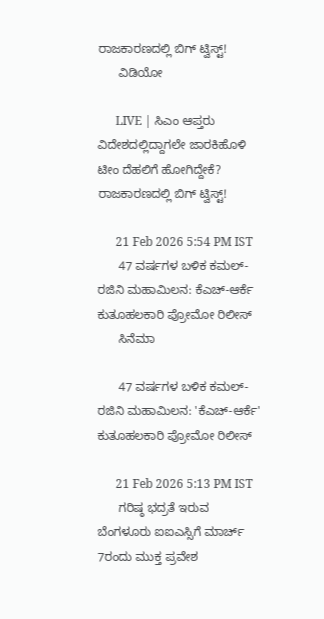ರಾಜಕಾರಣದಲ್ಲಿ ಬಿಗ್ ಟ್ವಿಸ್ಟ್!
      ವಿಡಿಯೋ

      LIVE | ಸಿಎಂ ಆಪ್ತರು ವಿದೇಶದಲ್ಲಿದ್ದಾಗಲೇ ಜಾರಕಿಹೊಳಿ ಟೀಂ ದೆಹಲಿಗೆ ಹೋಗಿದ್ದೇಕೆ? ರಾಜಕಾರಣದಲ್ಲಿ ಬಿಗ್ ಟ್ವಿಸ್ಟ್!

      21 Feb 2026 5:54 PM IST
      47 ವರ್ಷಗಳ ಬಳಿಕ ಕಮಲ್-ರಜಿನಿ ಮಹಾಮಿಲನ: ಕೆಎಚ್-ಆರ್ಕೆ ಕುತೂಹಲಕಾರಿ ಪ್ರೋಮೋ ರಿಲೀಸ್
      ಸಿನೆಮಾ

      47 ವರ್ಷಗಳ ಬಳಿಕ ಕಮಲ್-ರಜಿನಿ ಮಹಾಮಿಲನ: 'ಕೆಎಚ್-ಆರ್ಕೆ' ಕುತೂಹಲಕಾರಿ ಪ್ರೋಮೋ ರಿಲೀಸ್

      21 Feb 2026 5:13 PM IST
      ಗರಿಷ್ಠ ಭದ್ರತೆ ಇರುವ ಬೆಂಗಳೂರು ಐಐಎಸ್ಸಿಗೆ ಮಾರ್ಚ್ 7ರಂದು ಮುಕ್ತ ಪ್ರವೇಶ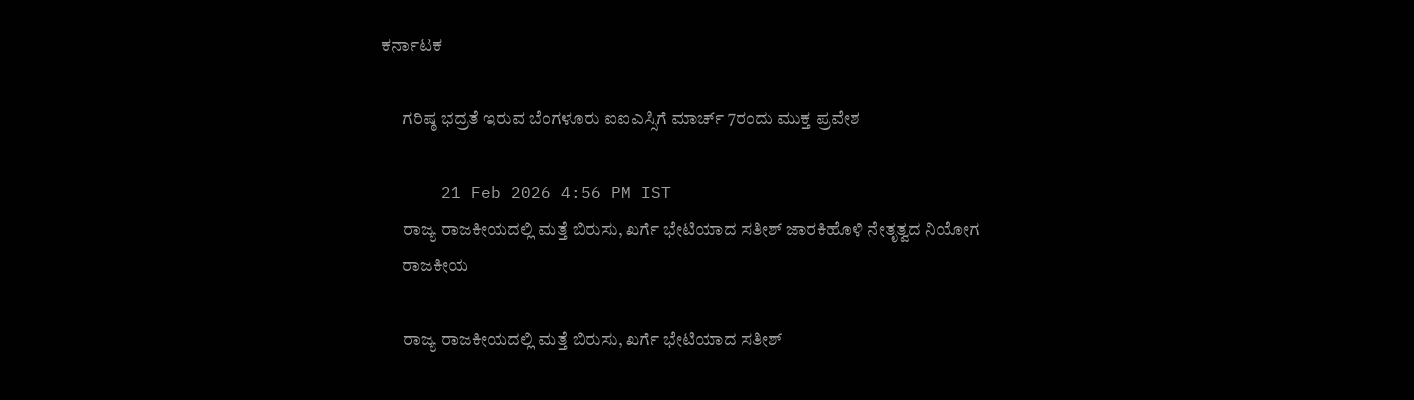ಕರ್ನಾಟಕ

      ಗರಿಷ್ಠ ಭದ್ರತೆ ಇರುವ ಬೆಂಗಳೂರು ಐಐಎಸ್ಸಿಗೆ ಮಾರ್ಚ್ 7ರಂದು ಮುಕ್ತ ಪ್ರವೇಶ

      21 Feb 2026 4:56 PM IST
      ರಾಜ್ಯ ರಾಜಕೀಯದಲ್ಲಿ ಮತ್ತೆ ಬಿರುಸು, ಖರ್ಗೆ ಭೇಟಿಯಾದ ಸತೀಶ್ ಜಾರಕಿಹೊಳಿ ನೇತೃತ್ವದ ನಿಯೋಗ
      ರಾಜಕೀಯ

      ರಾಜ್ಯ ರಾಜಕೀಯದಲ್ಲಿ ಮತ್ತೆ ಬಿರುಸು, ಖರ್ಗೆ ಭೇಟಿಯಾದ ಸತೀಶ್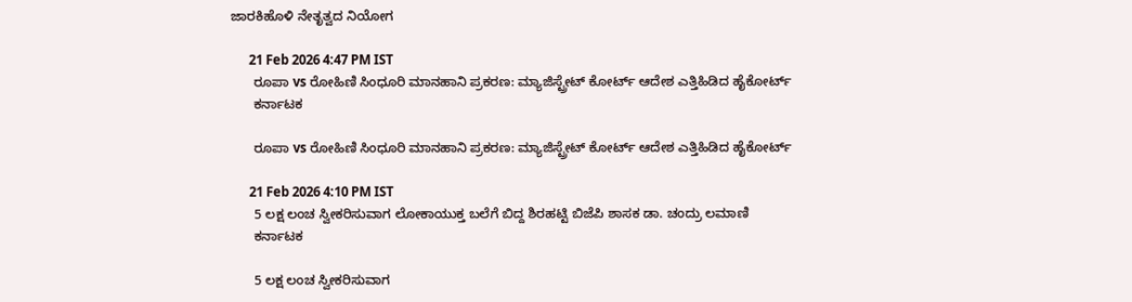ಜಾರಕಿಹೊಳಿ ನೇತೃತ್ವದ ನಿಯೋಗ

      21 Feb 2026 4:47 PM IST
      ರೂಪಾ vs ರೋಹಿಣಿ ಸಿಂಧೂರಿ ಮಾನಹಾನಿ ಪ್ರಕರಣ: ಮ್ಯಾಜಿಸ್ಟ್ರೇಟ್ ಕೋರ್ಟ್ ಆದೇಶ ಎತ್ತಿಹಿಡಿದ ಹೈಕೋರ್ಟ್
      ಕರ್ನಾಟಕ

      ರೂಪಾ vs ರೋಹಿಣಿ ಸಿಂಧೂರಿ ಮಾನಹಾನಿ ಪ್ರಕರಣ: ಮ್ಯಾಜಿಸ್ಟ್ರೇಟ್ ಕೋರ್ಟ್ ಆದೇಶ ಎತ್ತಿಹಿಡಿದ ಹೈಕೋರ್ಟ್

      21 Feb 2026 4:10 PM IST
      5 ಲಕ್ಷ ಲಂಚ ಸ್ವೀಕರಿಸುವಾಗ ಲೋಕಾಯುಕ್ತ ಬಲೆಗೆ ಬಿದ್ದ ಶಿರಹಟ್ಟಿ ಬಿಜೆಪಿ ಶಾಸಕ ಡಾ. ಚಂದ್ರು ಲಮಾಣಿ
      ಕರ್ನಾಟಕ

      5 ಲಕ್ಷ ಲಂಚ ಸ್ವೀಕರಿಸುವಾಗ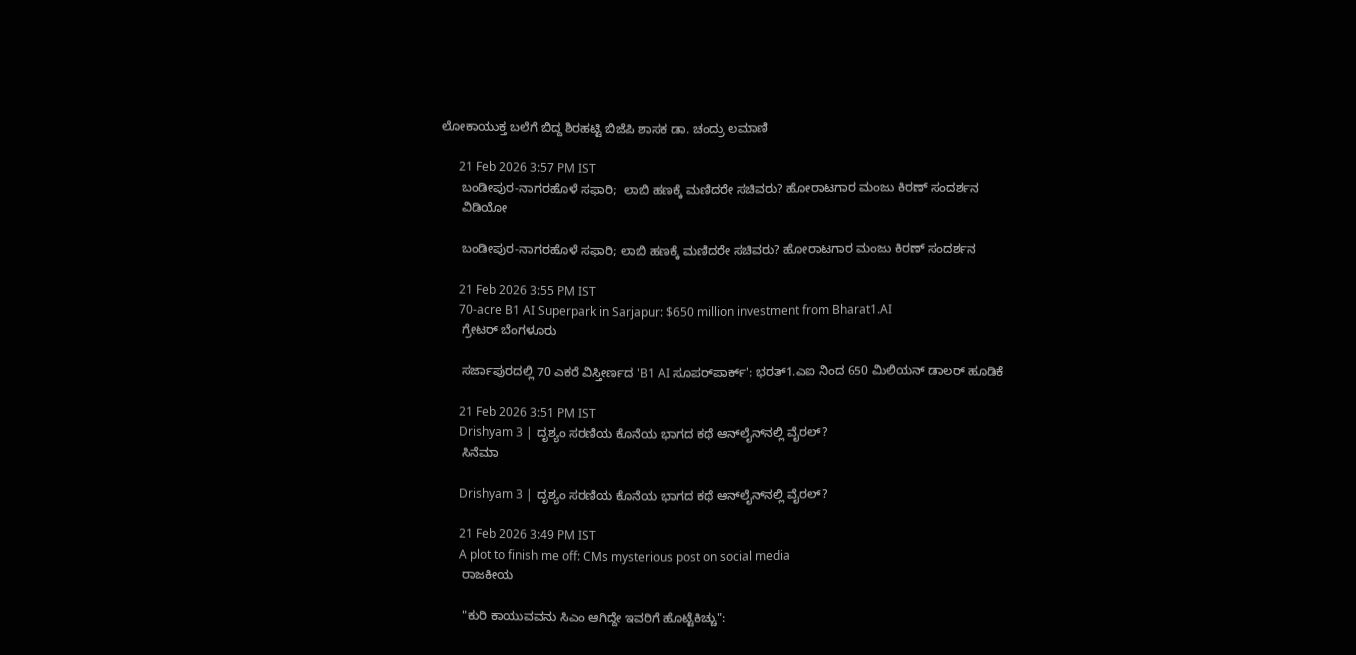ಲೋಕಾಯುಕ್ತ ಬಲೆಗೆ ಬಿದ್ದ ಶಿರಹಟ್ಟಿ ಬಿಜೆಪಿ ಶಾಸಕ ಡಾ. ಚಂದ್ರು ಲಮಾಣಿ

      21 Feb 2026 3:57 PM IST
      ಬಂಡೀಪುರ-ನಾಗರಹೊಳೆ ಸಫಾರಿ;  ಲಾಬಿ ಹಣಕ್ಕೆ ಮಣಿದರೇ ಸಚಿವರು? ಹೋರಾಟಗಾರ ಮಂಜು ಕಿರಣ್ ಸಂದರ್ಶನ
      ವಿಡಿಯೋ

      ಬಂಡೀಪುರ-ನಾಗರಹೊಳೆ ಸಫಾರಿ; ಲಾಬಿ ಹಣಕ್ಕೆ ಮಣಿದರೇ ಸಚಿವರು? ಹೋರಾಟಗಾರ ಮಂಜು ಕಿರಣ್ ಸಂದರ್ಶನ

      21 Feb 2026 3:55 PM IST
      70-acre B1 AI Superpark in Sarjapur: $650 million investment from Bharat1.AI
      ಗ್ರೇಟರ್ ಬೆಂಗಳೂರು

      ಸರ್ಜಾಪುರದಲ್ಲಿ 70 ಎಕರೆ ವಿಸ್ತೀರ್ಣದ 'B1 AI ಸೂಪರ್‌ಪಾರ್ಕ್': ಭರತ್1.ಎಐ ನಿಂದ 650 ಮಿಲಿಯನ್ ಡಾಲರ್ ಹೂಡಿಕೆ

      21 Feb 2026 3:51 PM IST
      Drishyam 3 | ದೃಶ್ಯಂ ಸರಣಿಯ ಕೊನೆಯ ಭಾಗದ ಕಥೆ ಆನ್‌ಲೈನ್‌ನಲ್ಲಿ ವೈರಲ್?
      ಸಿನೆಮಾ

      Drishyam 3 | ದೃಶ್ಯಂ ಸರಣಿಯ ಕೊನೆಯ ಭಾಗದ ಕಥೆ ಆನ್‌ಲೈನ್‌ನಲ್ಲಿ ವೈರಲ್?

      21 Feb 2026 3:49 PM IST
      A plot to finish me off: CMs mysterious post on social media
      ರಾಜಕೀಯ

      "ಕುರಿ ಕಾಯುವವನು ಸಿಎಂ ಆಗಿದ್ದೇ ಇವರಿಗೆ ಹೊಟ್ಟೆಕಿಚ್ಚು":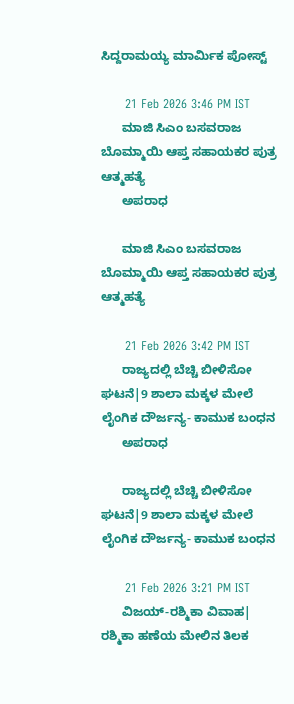ಸಿದ್ದರಾಮಯ್ಯ ಮಾರ್ಮಿಕ ಪೋಸ್ಟ್‌

      21 Feb 2026 3:46 PM IST
      ಮಾಜಿ ಸಿಎಂ ಬಸವರಾಜ ಬೊಮ್ಮಾಯಿ ಆಪ್ತ ಸಹಾಯಕರ ಪುತ್ರ ಆತ್ಮಹತ್ಯೆ
      ಅಪರಾಧ

      ಮಾಜಿ ಸಿಎಂ ಬಸವರಾಜ ಬೊಮ್ಮಾಯಿ ಆಪ್ತ ಸಹಾಯಕರ ಪುತ್ರ ಆತ್ಮಹತ್ಯೆ

      21 Feb 2026 3:42 PM IST
      ರಾಜ್ಯದಲ್ಲಿ ಬೆಚ್ಚಿ ಬೀಳಿಸೋ ಘಟನೆ|9 ಶಾಲಾ ಮಕ್ಕಳ ಮೇಲೆ ಲೈಂಗಿಕ ದೌರ್ಜನ್ಯ- ಕಾಮುಕ ಬಂಧನ
      ಅಪರಾಧ

      ರಾಜ್ಯದಲ್ಲಿ ಬೆಚ್ಚಿ ಬೀಳಿಸೋ ಘಟನೆ|9 ಶಾಲಾ ಮಕ್ಕಳ ಮೇಲೆ ಲೈಂಗಿಕ ದೌರ್ಜನ್ಯ- ಕಾಮುಕ ಬಂಧನ

      21 Feb 2026 3:21 PM IST
      ವಿಜಯ್-ರಶ್ಮಿಕಾ ವಿವಾಹ| ರಶ್ಮಿಕಾ ಹಣೆಯ ಮೇಲಿನ ತಿಲಕ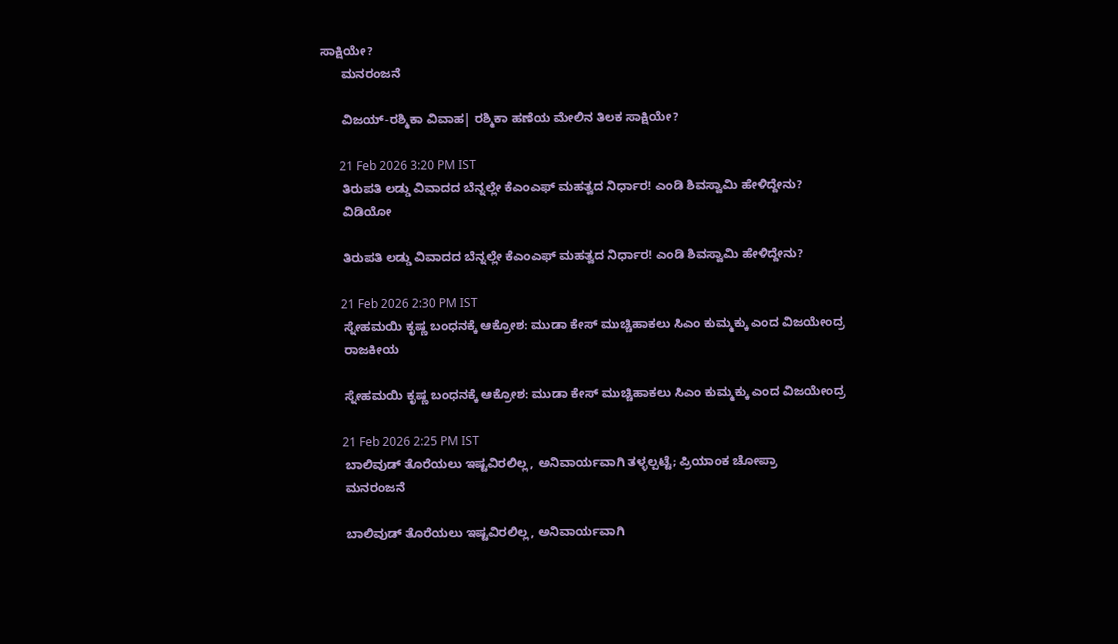ಸಾಕ್ಷಿಯೇ?
      ಮನರಂಜನೆ

      ವಿಜಯ್-ರಶ್ಮಿಕಾ ವಿವಾಹ| ರಶ್ಮಿಕಾ ಹಣೆಯ ಮೇಲಿನ ತಿಲಕ ಸಾಕ್ಷಿಯೇ?

      21 Feb 2026 3:20 PM IST
      ತಿರುಪತಿ ಲಡ್ಡು ವಿವಾದದ ಬೆನ್ನಲ್ಲೇ ಕೆಎಂಎಫ್ ಮಹತ್ವದ ನಿರ್ಧಾರ! ಎಂಡಿ ಶಿವಸ್ವಾಮಿ ಹೇಳಿದ್ದೇನು?
      ವಿಡಿಯೋ

      ತಿರುಪತಿ ಲಡ್ಡು ವಿವಾದದ ಬೆನ್ನಲ್ಲೇ ಕೆಎಂಎಫ್ ಮಹತ್ವದ ನಿರ್ಧಾರ! ಎಂಡಿ ಶಿವಸ್ವಾಮಿ ಹೇಳಿದ್ದೇನು?

      21 Feb 2026 2:30 PM IST
      ಸ್ನೇಹಮಯಿ ಕೃಷ್ಣ ಬಂಧನಕ್ಕೆ ಆಕ್ರೋಶ: ಮುಡಾ ಕೇಸ್‌ ಮುಚ್ಚಿಹಾಕಲು ಸಿಎಂ ಕುಮ್ಮಕ್ಕು ಎಂದ ವಿಜಯೇಂದ್ರ
      ರಾಜಕೀಯ

      ಸ್ನೇಹಮಯಿ ಕೃಷ್ಣ ಬಂಧನಕ್ಕೆ ಆಕ್ರೋಶ: ಮುಡಾ ಕೇಸ್‌ ಮುಚ್ಚಿಹಾಕಲು ಸಿಎಂ ಕುಮ್ಮಕ್ಕು ಎಂದ ವಿಜಯೇಂದ್ರ

      21 Feb 2026 2:25 PM IST
      ಬಾಲಿವುಡ್ ತೊರೆಯಲು ಇಷ್ಟವಿರಲಿಲ್ಲ, ಅನಿವಾರ್ಯವಾಗಿ ತಳ್ಳಲ್ಪಟ್ಟೆ; ಪ್ರಿಯಾಂಕ ಚೋಪ್ರಾ
      ಮನರಂಜನೆ

      ಬಾಲಿವುಡ್ ತೊರೆಯಲು ಇಷ್ಟವಿರಲಿಲ್ಲ, ಅನಿವಾರ್ಯವಾಗಿ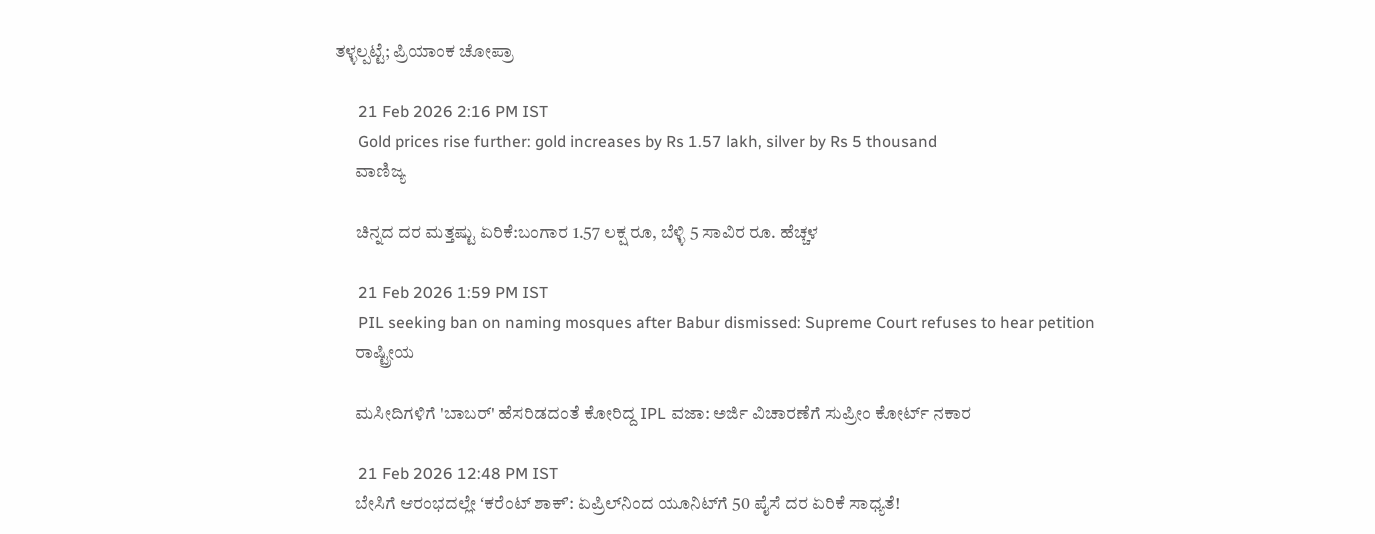ತಳ್ಳಲ್ಪಟ್ಟೆ; ಪ್ರಿಯಾಂಕ ಚೋಪ್ರಾ

      21 Feb 2026 2:16 PM IST
      Gold prices rise further: gold increases by Rs 1.57 lakh, silver by Rs 5 thousand
      ವಾಣಿಜ್ಯ

      ಚಿನ್ನದ ದರ ಮತ್ತಷ್ಟು ಏರಿಕೆ:ಬಂಗಾರ 1.57 ಲಕ್ಷ ರೂ, ಬೆಳ್ಳಿ 5 ಸಾವಿರ ರೂ. ಹೆಚ್ಚಳ

      21 Feb 2026 1:59 PM IST
      PIL seeking ban on naming mosques after Babur dismissed: Supreme Court refuses to hear petition
      ರಾಷ್ಟ್ರೀಯ

      ಮಸೀದಿಗಳಿಗೆ 'ಬಾಬರ್' ಹೆಸರಿಡದಂತೆ ಕೋರಿದ್ದ IPL ವಜಾ: ಅರ್ಜಿ ವಿಚಾರಣೆಗೆ ಸುಪ್ರೀಂ ಕೋರ್ಟ್‌ ನಕಾರ

      21 Feb 2026 12:48 PM IST
      ಬೇಸಿಗೆ ಆರಂಭದಲ್ಲೇ ʻಕರೆಂಟ್‌ ಶಾಕ್ʼ: ಏಪ್ರಿಲ್‌ನಿಂದ ಯೂನಿಟ್‌ಗೆ 50 ಪೈಸೆ ದರ ಏರಿಕೆ ಸಾಧ್ಯತೆ!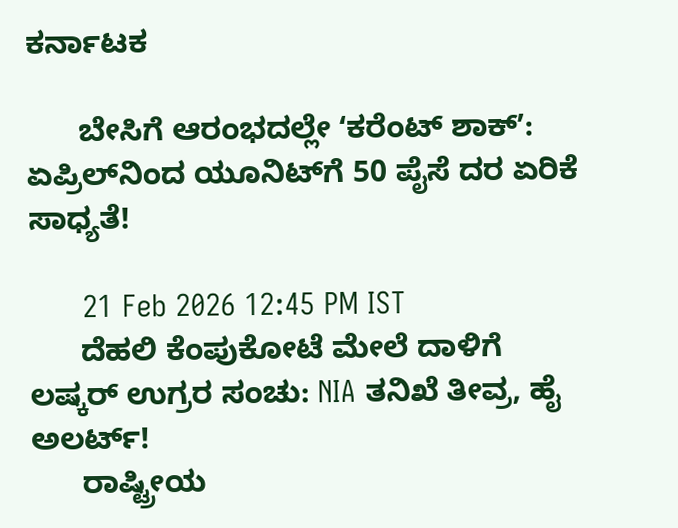ಕರ್ನಾಟಕ

      ಬೇಸಿಗೆ ಆರಂಭದಲ್ಲೇ ʻಕರೆಂಟ್‌ ಶಾಕ್ʼ: ಏಪ್ರಿಲ್‌ನಿಂದ ಯೂನಿಟ್‌ಗೆ 50 ಪೈಸೆ ದರ ಏರಿಕೆ ಸಾಧ್ಯತೆ!

      21 Feb 2026 12:45 PM IST
      ದೆಹಲಿ ಕೆಂಪುಕೋಟೆ ಮೇಲೆ ದಾಳಿಗೆ ಲಷ್ಕರ್ ಉಗ್ರರ ಸಂಚು: NIA ತನಿಖೆ ತೀವ್ರ, ಹೈ ಅಲರ್ಟ್!
      ರಾಷ್ಟ್ರೀಯ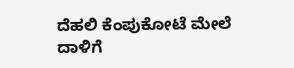ದೆಹಲಿ ಕೆಂಪುಕೋಟೆ ಮೇಲೆ ದಾಳಿಗೆ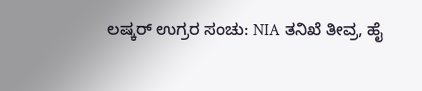ಲಷ್ಕರ್ ಉಗ್ರರ ಸಂಚು: NIA ತನಿಖೆ ತೀವ್ರ, ಹೈ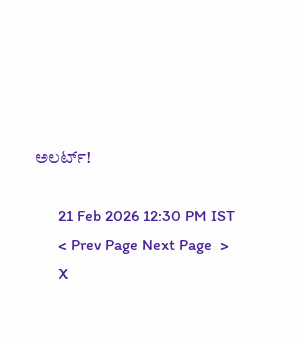ಅಲರ್ಟ್!

      21 Feb 2026 12:30 PM IST
      < Prev Page Next Page  >
      X